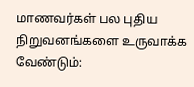மாணவர்கள் பல புதிய நிறுவனங்களை உருவாக்க வேண்டும்: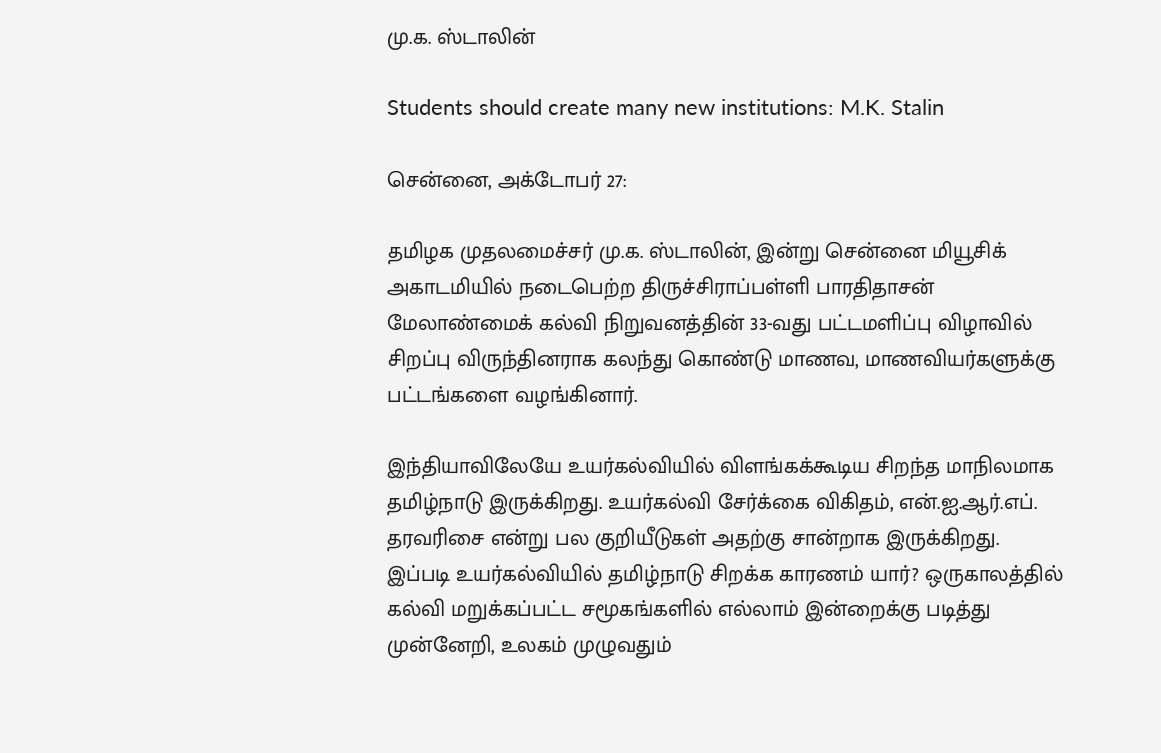மு.க. ஸ்டாலின்

Students should create many new institutions: M.K. Stalin

சென்னை, அக்டோபர் 27:

தமிழக முதலமைச்சர் மு.க. ஸ்டாலின், இன்று சென்னை மியூசிக் அகாடமியில் நடைபெற்ற திருச்சிராப்பள்ளி பாரதிதாசன் மேலாண்மைக் கல்வி நிறுவனத்தின் 33-வது பட்டமளிப்பு விழாவில் சிறப்பு விருந்தினராக கலந்து கொண்டு மாணவ, மாணவியர்களுக்கு பட்டங்களை வழங்கினார்.

இந்தியாவிலேயே உயர்கல்வியில் விளங்கக்கூடிய சிறந்த மாநிலமாக தமிழ்நாடு இருக்கிறது. உயர்கல்வி சேர்க்கை விகிதம், என்.ஐ.ஆர்.எப். தரவரிசை என்று பல குறியீடுகள் அதற்கு சான்றாக இருக்கிறது. இப்படி உயர்கல்வியில் தமிழ்நாடு சிறக்க காரணம் யார்? ஒருகாலத்தில் கல்வி மறுக்கப்பட்ட சமூகங்களில் எல்லாம் இன்றைக்கு படித்து முன்னேறி, உலகம் முழுவதும்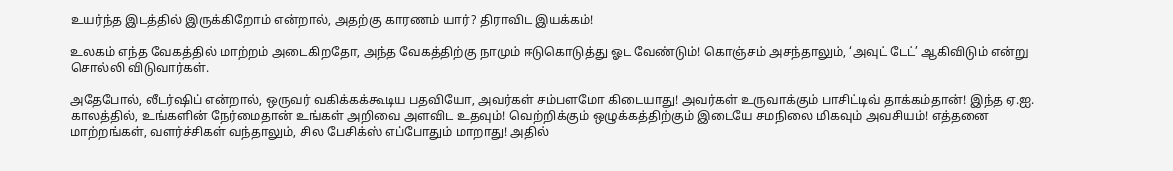உயர்ந்த இடத்தில் இருக்கிறோம் என்றால், அதற்கு காரணம் யார்? திராவிட இயக்கம்!

உலகம் எந்த வேகத்தில் மாற்றம் அடைகிறதோ, அந்த வேகத்திற்கு நாமும் ஈடுகொடுத்து ஓட வேண்டும்! கொஞ்சம் அசந்தாலும், ‘அவுட் டேட்’ ஆகிவிடும் என்று சொல்லி விடுவார்கள்.

அதேபோல், லீடர்ஷிப் என்றால், ஒருவர் வகிக்கக்கூடிய பதவியோ, அவர்கள் சம்பளமோ கிடையாது! அவர்கள் உருவாக்கும் பாசிட்டிவ் தாக்கம்தான்! இந்த ஏ.ஐ. காலத்தில், உங்களின் நேர்மைதான் உங்கள் அறிவை அளவிட உதவும்! வெற்றிக்கும் ஒழுக்கத்திற்கும் இடையே சமநிலை மிகவும் அவசியம்! எத்தனை மாற்றங்கள், வளர்ச்சிகள் வந்தாலும், சில பேசிக்ஸ் எப்போதும் மாறாது! அதில்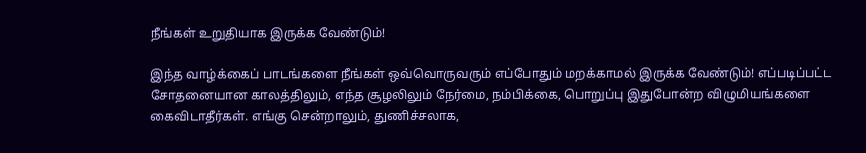நீங்கள் உறுதியாக இருக்க வேண்டும்!

இந்த வாழ்க்கைப் பாடங்களை நீங்கள் ஒவ்வொருவரும் எப்போதும் மறக்காமல் இருக்க வேண்டும்! எப்படிப்பட்ட சோதனையான காலத்திலும், எந்த சூழலிலும் நேர்மை, நம்பிக்கை, பொறுப்பு இதுபோன்ற விழுமியங்களை கைவிடாதீர்கள். எங்கு சென்றாலும், துணிச்சலாக,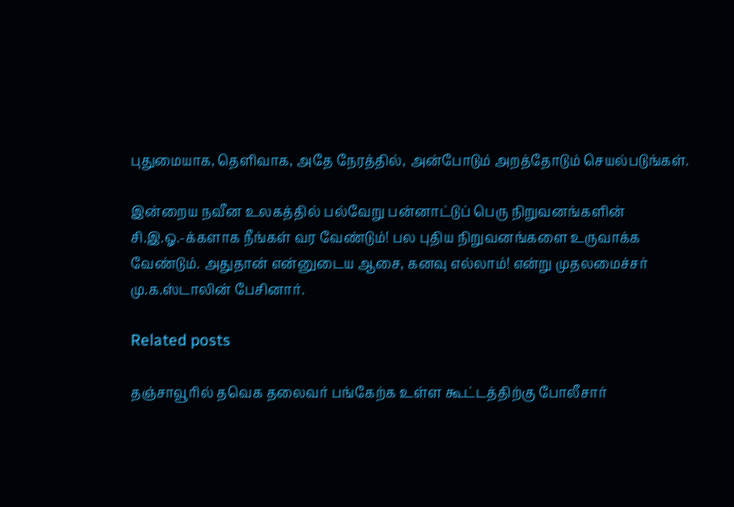புதுமையாக, தெளிவாக, அதே நேரத்தில், அன்போடும் அறத்தோடும் செயல்படுங்கள்.

இன்றைய நவீன உலகத்தில் பல்வேறு பன்னாட்டுப் பெரு நிறுவனங்களின் சி.இ.ஓ.-க்களாக நீங்கள் வர வேண்டும்! பல புதிய நிறுவனங்களை உருவாக்க வேண்டும். அதுதான் என்னுடைய ஆசை, கனவு எல்லாம்! என்று முதலமைச்சர் மு.க.ஸ்டாலின் பேசினார்.

Related posts

தஞ்சாவூரில் தவெக தலைவர் பங்கேற்க உள்ள கூட்டத்திற்கு போலீசார்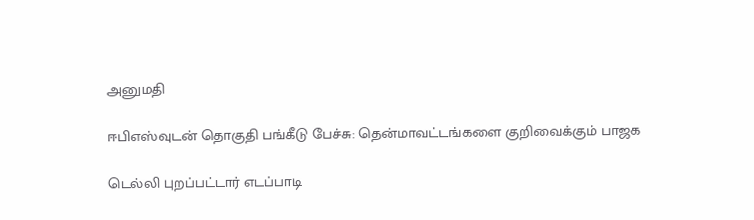அனுமதி

ஈபிஎஸ்வுடன் தொகுதி பங்கீடு பேச்சு: தென்மாவட்டங்களை குறிவைக்கும் பாஜக

டெல்லி புறப்பட்டார் எடப்பாடி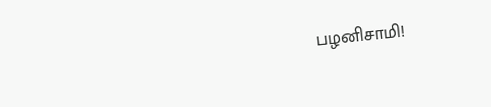பழனிசாமி!